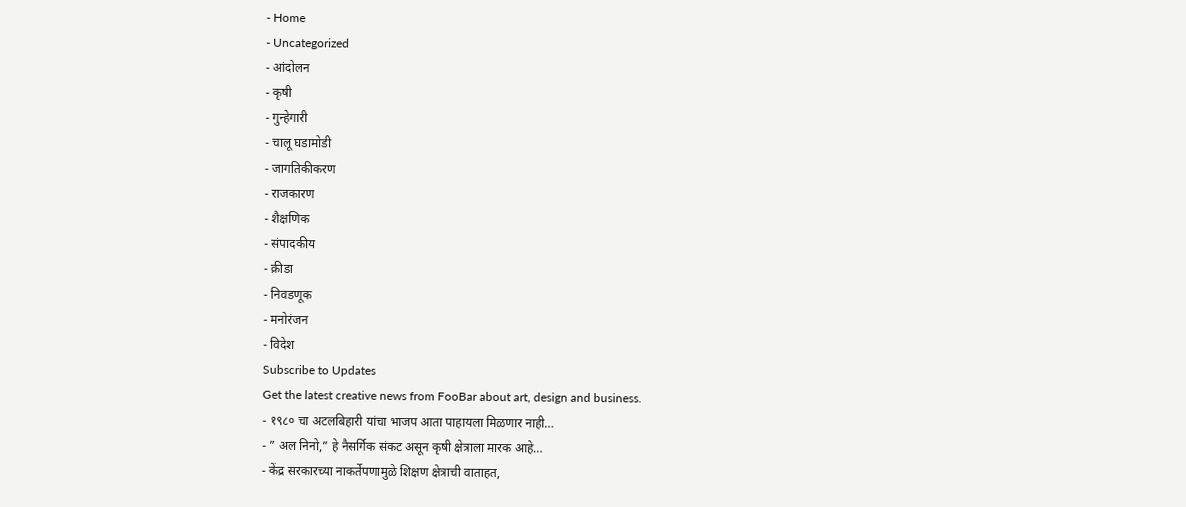- Home
- Uncategorized
- आंदोलन
- कृषी
- गुन्हेगारी
- चालू घडामोडी
- जागतिकीकरण
- राजकारण
- शैक्षणिक
- संपादकीय
- क्रीडा
- निवडणूक
- मनोरंजन
- विदेश
Subscribe to Updates
Get the latest creative news from FooBar about art, design and business.
- १९८० चा अटलबिहारी यांचा भाजप आता पाहायला मिळणार नाही…
- ” अल निनो,” हे नैसर्गिक संकट असून कृषी क्षेत्राला मारक आहे…
- केंद्र सरकारच्या नाकर्तेपणामुळे शिक्षण क्षेत्राची वाताहत,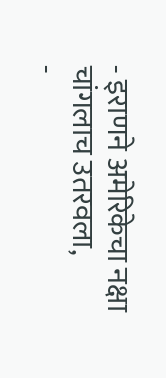- इराणने अमेरिकेचा नक्षा चांगलाच उतरवला,
-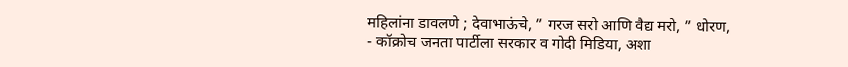महिलांना डावलणे ; देवाभाऊंचे, ” गरज सरो आणि वैद्य मरो, ” धोरण,
- कॉक्रोच जनता पार्टीला सरकार व गोदी मिडिया, अशा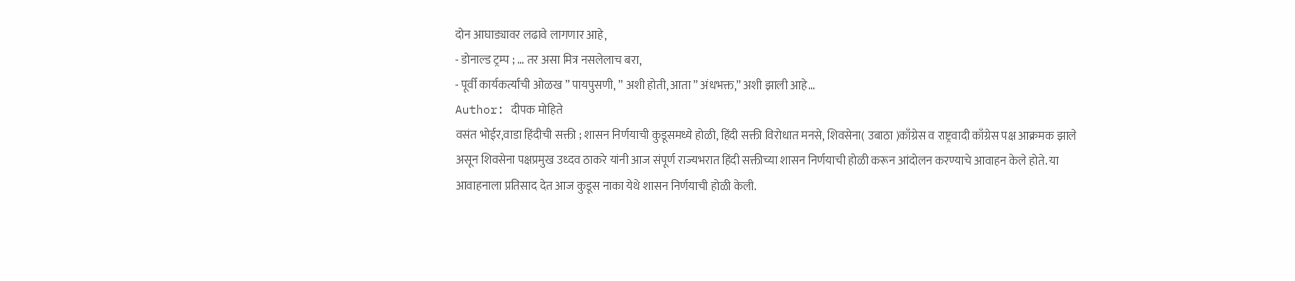दोन आघाड्यावर लढावे लागणार आहे,
- डोनाल्ड ट्रम्प ; … तर असा मित्र नसलेलाच बरा,
- पूर्वी कार्यकर्त्यांची ओळख ” पायपुसणी, ” अशी होती, आता ” अंधभक्त,” अशी झाली आहे…
Author: दीपक मोहिते
वसंत भोईर,वाडा हिंदीची सक्ती ; शासन निर्णयाची कुडूसमध्ये होळी, हिंदी सक्ती विरोधात मनसे, शिवसेना( उबाठा )काँग्रेस व राष्ट्रवादी काँग्रेस पक्ष आक्रमक झाले असून शिवसेना पक्षप्रमुख उध्दव ठाकरे यांनी आज संपूर्ण राज्यभरात हिंदी सक्तीच्या शासन निर्णयाची होळी करून आंदोलन करण्याचे आवाहन केले होते. या आवाहनाला प्रतिसाद देत आज कुडूस नाका येथे शासन निर्णयाची होळी केली.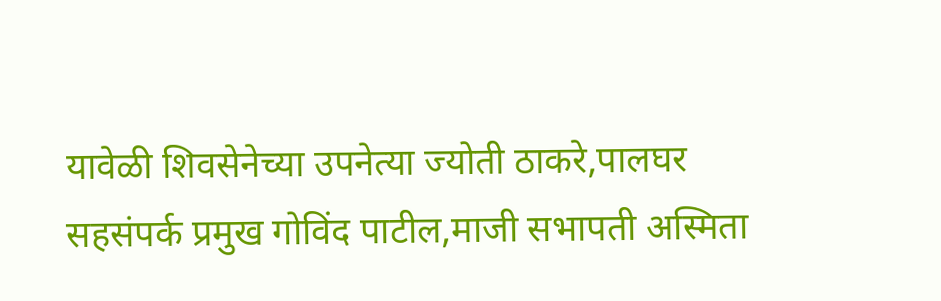यावेळी शिवसेनेच्या उपनेत्या ज्योती ठाकरे,पालघर सहसंपर्क प्रमुख गोविंद पाटील,माजी सभापती अस्मिता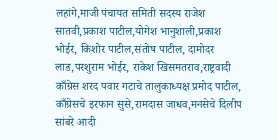लहांगे,माजी पंचायत समिती सदस्य राजेश सातवी,प्रकाश पाटील,योगेश भानुशाली,प्रकाश भोईर, किशोर पाटील,संतोष पाटील, दामोदर लाड,परशुराम भोईर, राकेश खिसमतराव,राष्ट्रवादी काँग्रेस शरद पवार गटाचे तालुकाध्यक्ष प्रमोद पाटील, काँग्रेसचे इरफान सुसे,रामदास जाधव,मनसेचे दिलीप सांबरे आदी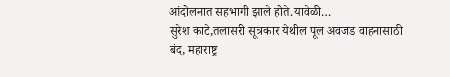आंदोलनात सहभागी झाले होते.यावेळी…
सुरेश काटे,तलासरी सूत्रकार येथील पूल अवजड वाहनासाठी बंद, महाराष्ट्र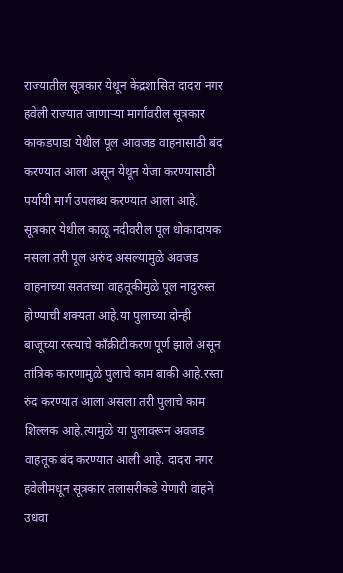राज्यातील सूत्रकार येथून केंद्रशासित दादरा नगर हवेली राज्यात जाणाऱ्या मार्गांवरील सूत्रकार काकडपाडा येथील पूल आवजड वाहनासाठी बंद करण्यात आला असून येथून येजा करण्यासाठी पर्यायी मार्ग उपलब्ध करण्यात आला आहे. सूत्रकार येथील काळू नदीवरील पूल धोकादायक नसला तरी पूल अरुंद असल्यामुळे अवजड वाहनाच्या सततच्या वाहतूकीमुळे पूल नादुरुस्त होण्याची शक्यता आहे.या पुलाच्या दोन्ही बाजूच्या रस्त्याचे काँक्रीटीकरण पूर्ण झाले असून तांत्रिक कारणामुळे पुलाचे काम बाकी आहे.रस्ता रुंद करण्यात आला असला तरी पुलाचे काम शिल्लक आहे.त्यामुळे या पुलावरून अवजड वाहतूक बंद करण्यात आली आहे. दादरा नगर हवेलीमधून सूत्रकार तलासरीकडे येणारी वाहने उधवा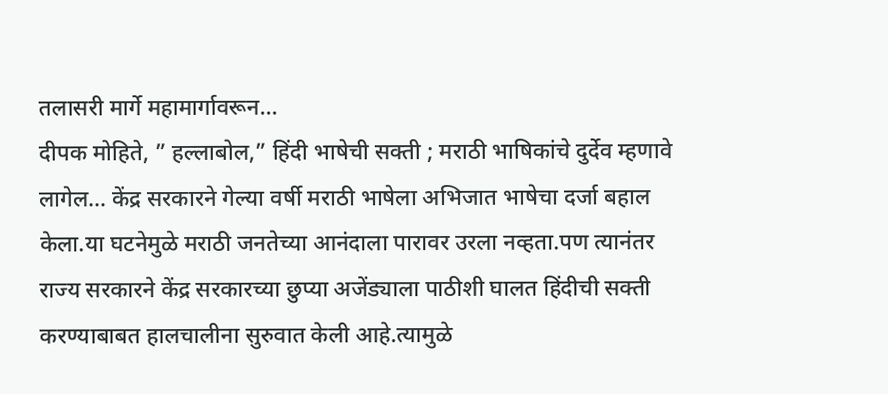तलासरी मार्गे महामार्गावरून…
दीपक मोहिते, ” हल्लाबोल,” हिंदी भाषेची सक्ती ; मराठी भाषिकांचे दुर्देव म्हणावे लागेल… केंद्र सरकारने गेल्या वर्षी मराठी भाषेला अभिजात भाषेचा दर्जा बहाल केला.या घटनेमुळे मराठी जनतेच्या आनंदाला पारावर उरला नव्हता.पण त्यानंतर राज्य सरकारने केंद्र सरकारच्या छुप्या अजेंड्याला पाठीशी घालत हिंदीची सक्ती करण्याबाबत हालचालीना सुरुवात केली आहे.त्यामुळे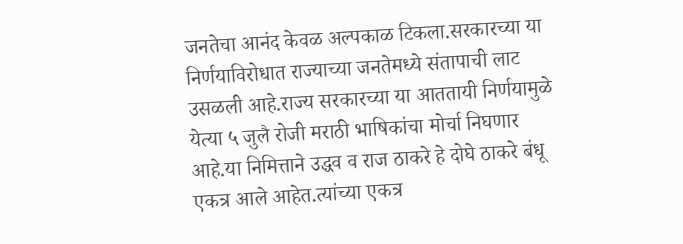जनतेचा आनंद केवळ अल्पकाळ टिकला.सरकारच्या या निर्णयाविरोधात राज्याच्या जनतेमध्ये संतापाची लाट उसळली आहे.राज्य सरकारच्या या आततायी निर्णयामुळे येत्या ५ जुलै रोजी मराठी भाषिकांचा मोर्चा निघणार आहे.या निमित्ताने उद्धव व राज ठाकरे हे दोघे ठाकरे बंधू एकत्र आले आहेत.त्यांच्या एकत्र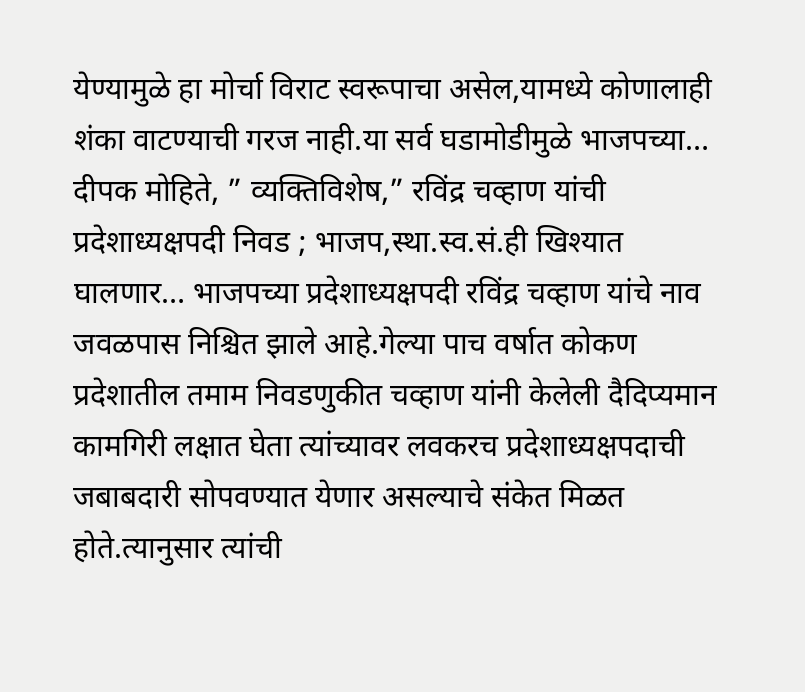येण्यामुळे हा मोर्चा विराट स्वरूपाचा असेल,यामध्ये कोणालाही शंका वाटण्याची गरज नाही.या सर्व घडामोडीमुळे भाजपच्या…
दीपक मोहिते, ” व्यक्तिविशेष,” रविंद्र चव्हाण यांची प्रदेशाध्यक्षपदी निवड ; भाजप,स्था.स्व.सं.ही खिश्यात घालणार… भाजपच्या प्रदेशाध्यक्षपदी रविंद्र चव्हाण यांचे नाव जवळपास निश्चित झाले आहे.गेल्या पाच वर्षात कोकण प्रदेशातील तमाम निवडणुकीत चव्हाण यांनी केलेली दैदिप्यमान कामगिरी लक्षात घेता त्यांच्यावर लवकरच प्रदेशाध्यक्षपदाची जबाबदारी सोपवण्यात येणार असल्याचे संकेत मिळत होते.त्यानुसार त्यांची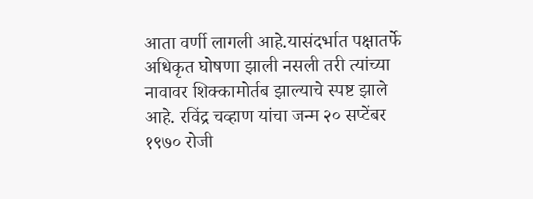आता वर्णी लागली आहे.यासंदर्भात पक्षातर्फे अधिकृत घोषणा झाली नसली तरी त्यांच्या नावावर शिक्कामोर्तब झाल्याचे स्पष्ट झाले आहे. रविंद्र चव्हाण यांचा जन्म २० सप्टेंबर १९७० रोजी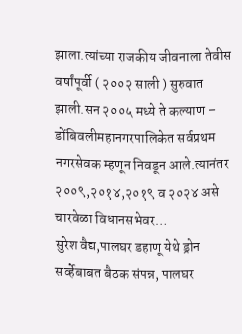झाला.त्यांच्या राजकीय जीवनाला तेवीस वर्षांपूर्वी ( २००२ साली ) सुरुवात झाली.सन २००५ मध्ये ते कल्याण – डोंबिवलीमहानगरपालिकेत सर्वप्रथम नगरसेवक म्हणून निवडून आले.त्यानंतर २००९,२०१४,२०१९ व २०२४ असे चारवेळा विधानसभेवर…
सुरेश वैद्य,पालघर डहाणू येथे ड्रोन सर्व्हेबाबत बैठक संपन्न, पालघर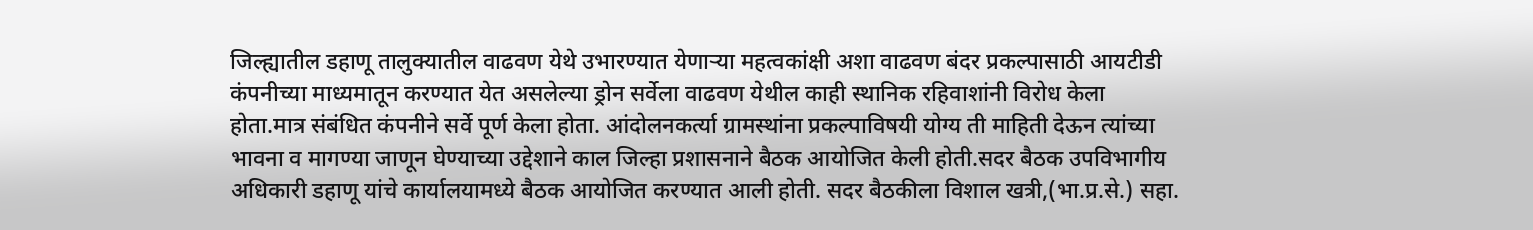जिल्ह्यातील डहाणू तालुक्यातील वाढवण येथे उभारण्यात येणाऱ्या महत्वकांक्षी अशा वाढवण बंदर प्रकल्पासाठी आयटीडी कंपनीच्या माध्यमातून करण्यात येत असलेल्या ड्रोन सर्वेला वाढवण येथील काही स्थानिक रहिवाशांनी विरोध केला होता.मात्र संबंधित कंपनीने सर्वे पूर्ण केला होता. आंदोलनकर्त्या ग्रामस्थांना प्रकल्पाविषयी योग्य ती माहिती देऊन त्यांच्या भावना व मागण्या जाणून घेण्याच्या उद्देशाने काल जिल्हा प्रशासनाने बैठक आयोजित केली होती.सदर बैठक उपविभागीय अधिकारी डहाणू यांचे कार्यालयामध्ये बैठक आयोजित करण्यात आली होती. सदर बैठकीला विशाल खत्री,(भा.प्र.से.) सहा.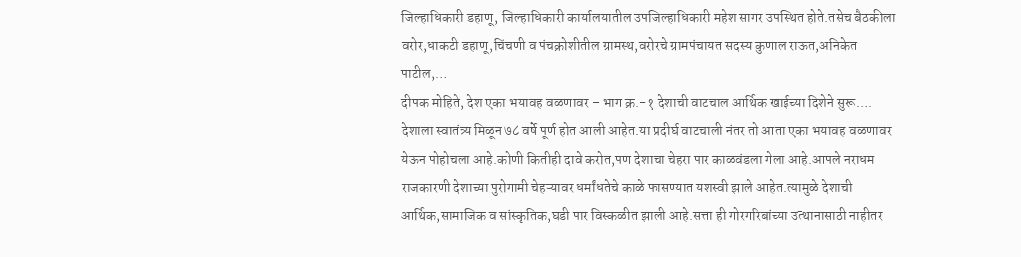जिल्हाधिकारी डहाणू, जिल्हाधिकारी कार्यालयातील उपजिल्हाधिकारी महेश सागर उपस्थित होते.तसेच बैठकीला वरोर,धाकटी डहाणू,चिंचणी व पंचक्रोशीतील ग्रामस्थ,वरोरचे ग्रामपंचायत सदस्य कुणाल राऊत,अनिकेत पाटील,…
दीपक मोहिते, देश एका भयावह वळणावर – भाग क्र.-१ देशाची वाटचाल आर्थिक खाईच्या दिशेने सुरू…. देशाला स्वातंत्र्य मिळून ७८ वर्षे पूर्ण होत आली आहेत.या प्रदीर्घ वाटचाली नंतर तो आता एका भयावह वळणावर येऊन पोहोचला आहे.कोणी कितीही दावे करोत,पण देशाचा चेहरा पार काळवंडला गेला आहे.आपले नराधम राजकारणी देशाच्या पुरोगामी चेहऱ्यावर धर्मांधतेचे काळे फासण्यात यशस्वी झाले आहेत.त्यामुळे देशाची आर्थिक,सामाजिक व सांस्कृतिक,घडी पार विस्कळीत झाली आहे.सत्ता ही गोरगरिबांच्या उत्थानासाठी नाहीतर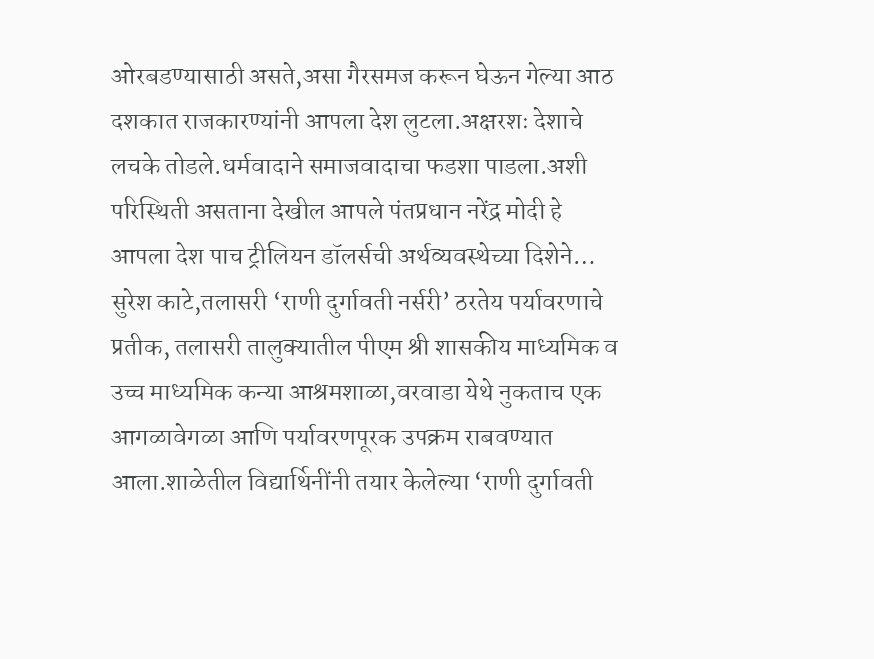ओरबडण्यासाठी असते,असा गैरसमज करून घेऊन गेल्या आठ दशकात राजकारण्यांनी आपला देश लुटला.अक्षरशः देशाचे लचके तोडले.धर्मवादाने समाजवादाचा फडशा पाडला.अशी परिस्थिती असताना देखील आपले पंतप्रधान नरेंद्र मोदी हे आपला देश पाच ट्रीलियन डॉलर्सची अर्थव्यवस्थेच्या दिशेने…
सुरेश काटे,तलासरी ‘राणी दुर्गावती नर्सरी’ ठरतेय पर्यावरणाचे प्रतीक, तलासरी तालुक्यातील पीएम श्री शासकीय माध्यमिक व उच्च माध्यमिक कन्या आश्रमशाळा,वरवाडा येथे नुकताच एक आगळावेगळा आणि पर्यावरणपूरक उपक्रम राबवण्यात आला.शाळेतील विद्यार्थिनींनी तयार केलेल्या ‘राणी दुर्गावती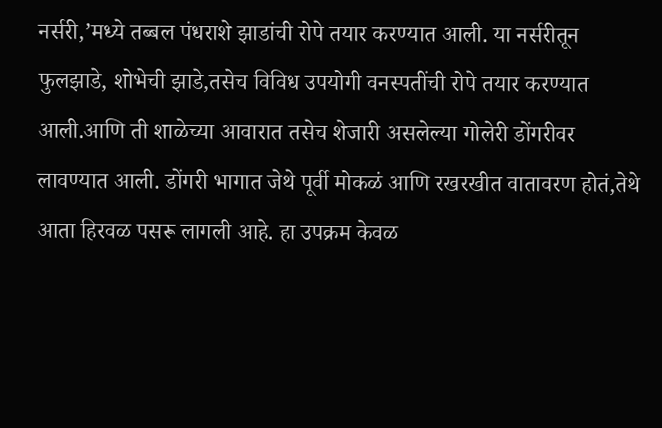नर्सरी,’मध्ये तब्बल पंधराशे झाडांची रोपे तयार करण्यात आली. या नर्सरीतून फुलझाडे, शोभेची झाडे,तसेच विविध उपयोगी वनस्पतींची रोपे तयार करण्यात आली.आणि ती शाळेच्या आवारात तसेच शेजारी असलेल्या गोलेरी डोंगरीवर लावण्यात आली. डोंगरी भागात जेथे पूर्वी मोकळं आणि रखरखीत वातावरण होतं,तेथे आता हिरवळ पसरू लागली आहे. हा उपक्रम केवळ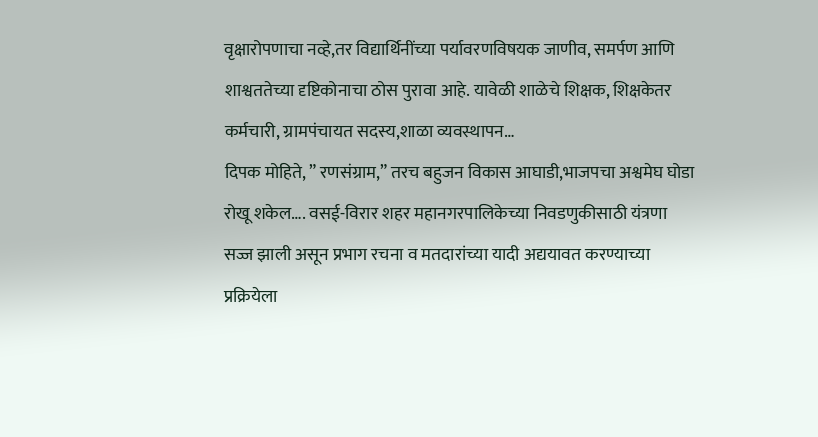वृक्षारोपणाचा नव्हे,तर विद्यार्थिनींच्या पर्यावरणविषयक जाणीव, समर्पण आणि शाश्वततेच्या दृष्टिकोनाचा ठोस पुरावा आहे. यावेळी शाळेचे शिक्षक, शिक्षकेतर कर्मचारी, ग्रामपंचायत सदस्य,शाळा व्यवस्थापन…
दिपक मोहिते, ” रणसंग्राम,” तरच बहुजन विकास आघाडी,भाजपचा अश्वमेघ घोडा रोखू शकेल…. वसई-विरार शहर महानगरपालिकेच्या निवडणुकीसाठी यंत्रणा सज्ज झाली असून प्रभाग रचना व मतदारांच्या यादी अद्ययावत करण्याच्या प्रक्रियेला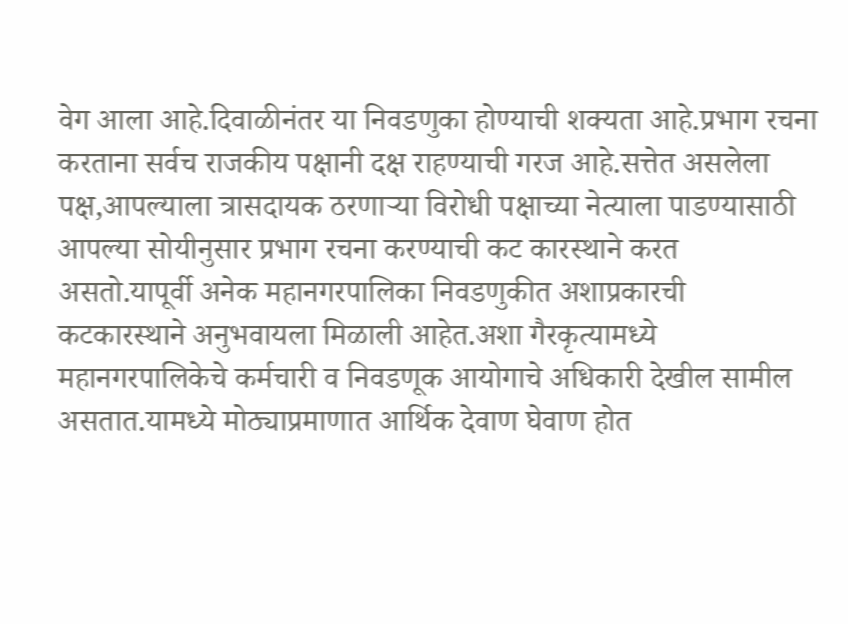वेग आला आहे.दिवाळीनंतर या निवडणुका होण्याची शक्यता आहे.प्रभाग रचना करताना सर्वच राजकीय पक्षानी दक्ष राहण्याची गरज आहे.सत्तेत असलेला पक्ष,आपल्याला त्रासदायक ठरणाऱ्या विरोधी पक्षाच्या नेत्याला पाडण्यासाठी आपल्या सोयीनुसार प्रभाग रचना करण्याची कट कारस्थाने करत असतो.यापूर्वी अनेक महानगरपालिका निवडणुकीत अशाप्रकारची कटकारस्थाने अनुभवायला मिळाली आहेत.अशा गैरकृत्यामध्ये महानगरपालिकेचे कर्मचारी व निवडणूक आयोगाचे अधिकारी देखील सामील असतात.यामध्ये मोठ्याप्रमाणात आर्थिक देवाण घेवाण होत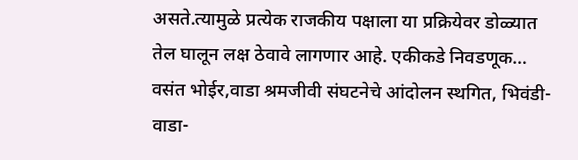असते.त्यामुळे प्रत्येक राजकीय पक्षाला या प्रक्रियेवर डोळ्यात तेल घालून लक्ष ठेवावे लागणार आहे. एकीकडे निवडणूक…
वसंत भोईर,वाडा श्रमजीवी संघटनेचे आंदोलन स्थगित, भिवंडी- वाडा-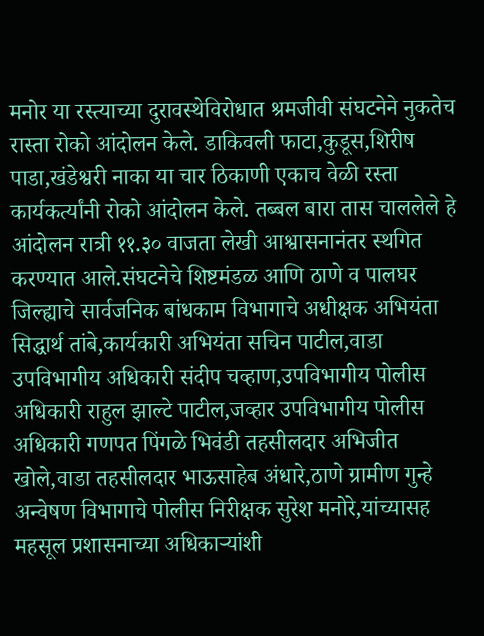मनोर या रस्त्याच्या दुरावस्थेविरोधात श्रमजीवी संघटनेने नुकतेच रास्ता रोको आंदोलन केले. डाकिवली फाटा,कुडूस,शिरीष पाडा,खंडेश्वरी नाका या चार ठिकाणी एकाच वेळी रस्ता कार्यकर्त्यांनी रोको आंदोलन केले. तब्बल बारा तास चाललेले हे आंदोलन रात्री ११.३० वाजता लेखी आश्वासनानंतर स्थगित करण्यात आले.संघटनेचे शिष्टमंडळ आणि ठाणे व पालघर जिल्ह्याचे सार्वजनिक बांधकाम विभागाचे अधीक्षक अभियंता सिद्धार्थ तांबे,कार्यकारी अभियंता सचिन पाटील,वाडा उपविभागीय अधिकारी संदीप चव्हाण,उपविभागीय पोलीस अधिकारी राहुल झाल्टे पाटील,जव्हार उपविभागीय पोलीस अधिकारी गणपत पिंगळे भिवंडी तहसीलदार अभिजीत खोले,वाडा तहसीलदार भाऊसाहेब अंधारे,ठाणे ग्रामीण गुन्हे अन्वेषण विभागाचे पोलीस निरीक्षक सुरेश मनोरे,यांच्यासह महसूल प्रशासनाच्या अधिकाऱ्यांशी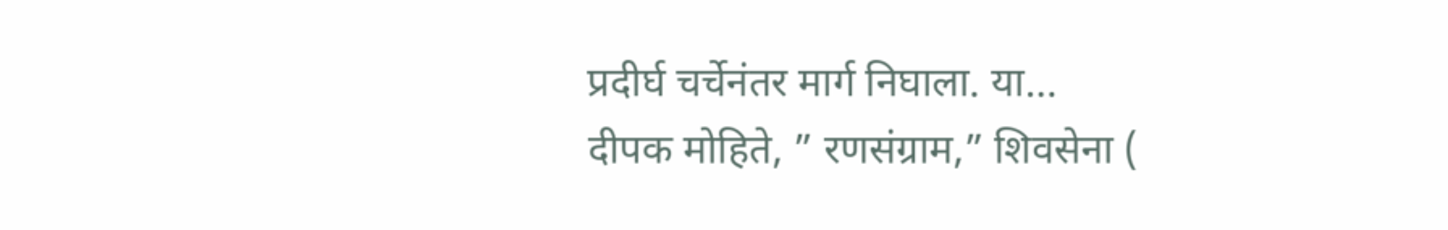प्रदीर्घ चर्चेनंतर मार्ग निघाला. या…
दीपक मोहिते, ” रणसंग्राम,” शिवसेना (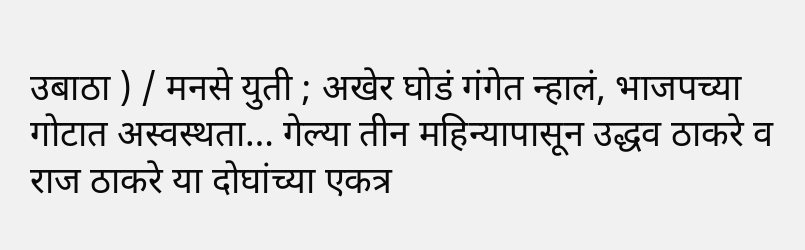उबाठा ) / मनसे युती ; अखेर घोडं गंगेत न्हालं, भाजपच्या गोटात अस्वस्थता… गेल्या तीन महिन्यापासून उद्धव ठाकरे व राज ठाकरे या दोघांच्या एकत्र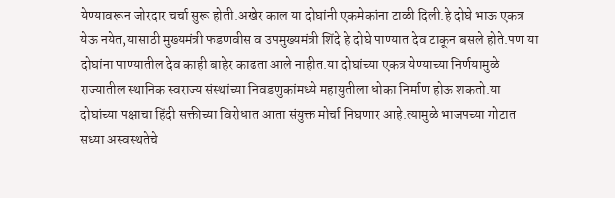येण्यावरून जोरदार चर्चा सुरू होती.अखेर काल या दोघांनी एकमेकांना टाळी दिली.हे दोघे भाऊ एकत्र येऊ नयेत,यासाठी मुख्यमंत्री फडणवीस व उपमुख्यमंत्री शिंदे हे दोघे पाण्यात देव टाकून बसले होते.पण या दोघांना पाण्यातील देव काही बाहेर काढता आले नाहीत.या दोघांच्या एकत्र येण्याच्या निर्णयामुळे राज्यातील स्थानिक स्वराज्य संस्थांच्या निवडणुकांमध्ये महायुतीला धोका निर्माण होऊ शकतो.या दोघांच्या पक्षाचा हिंदी सक्तीच्या विरोधात आता संयुक्त मोर्चा निघणार आहे.त्यामुळे भाजपच्या गोटात सध्या अस्वस्थतेचे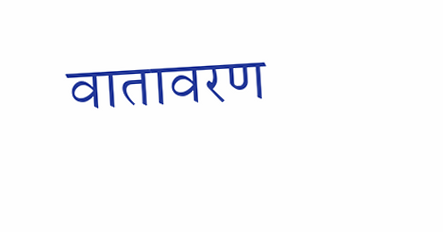वातावरण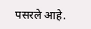पसरले आहे.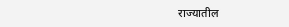राज्यातील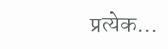प्रत्येक…